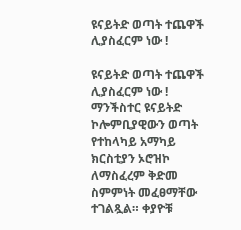ዩናይትድ ወጣት ተጨዋች ሊያስፈርም ነው !

ዩናይትድ ወጣት ተጨዋች ሊያስፈርም ነው ! ማንችስተር ዩናይትድ ኮሎምቢያዊውን ወጣት የተከላካይ አማካይ ክርስቲያን ኦሮዝኮ ለማስፈረም ቅድመ ስምምነት መፈፀማቸው ተገልጿል። ቀያዮቹ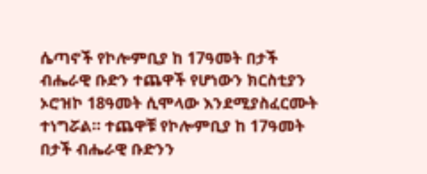ሴጣኖች የኮሎምቢያ ከ 17ዓመት በታች ብሔራዊ ቡድን ተጨዋች የሆነውን ክርስቲያን ኦሮዝኮ 18ዓመት ሲሞላው እንደሚያስፈርሙት ተነግሯል። ተጨዋቹ የኮሎምቢያ ከ 17ዓመት በታች ብሔራዊ ቡድንን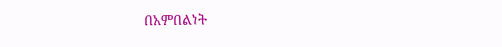በአምበልነት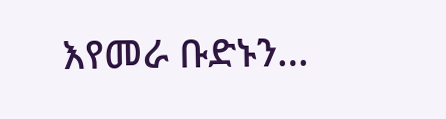እየመራ ቡድኑን…